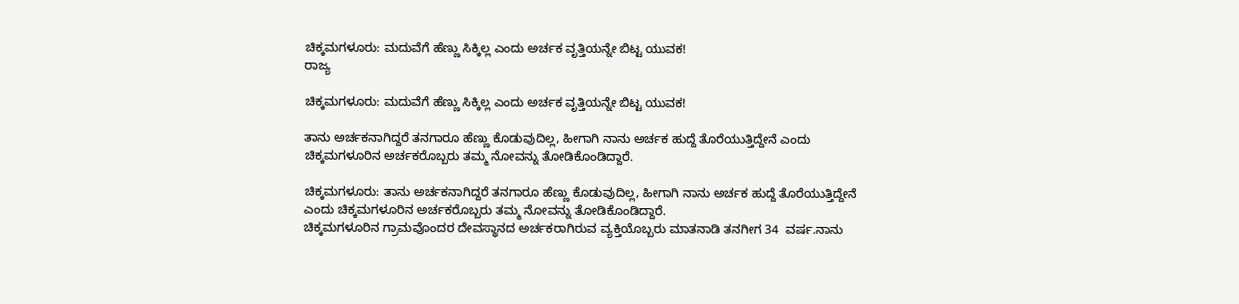ಚಿಕ್ಕಮಗಳೂರು: ಮದುವೆಗೆ ಹೆಣ್ಣು ಸಿಕ್ಕಿಲ್ಲ ಎಂದು ಅರ್ಚಕ ವೃತ್ತಿಯನ್ನೇ ಬಿಟ್ಟ ಯುವಕ!
ರಾಜ್ಯ

ಚಿಕ್ಕಮಗಳೂರು: ಮದುವೆಗೆ ಹೆಣ್ಣು ಸಿಕ್ಕಿಲ್ಲ ಎಂದು ಅರ್ಚಕ ವೃತ್ತಿಯನ್ನೇ ಬಿಟ್ಟ ಯುವಕ!

ತಾನು ಅರ್ಚಕನಾಗಿದ್ದರೆ ತನಗಾರೂ ಹೆಣ್ಣು ಕೊಡುವುದಿಲ್ಲ, ಹೀಗಾಗಿ ನಾನು ಅರ್ಚಕ ಹುದ್ದೆ ತೊರೆಯುತ್ತಿದ್ದೇನೆ ಎಂದು ಚಿಕ್ಕಮಗಳೂರಿನ ಅರ್ಚಕರೊಬ್ಬರು ತಮ್ಮ ನೋವನ್ನು ತೋಡಿಕೊಂಡಿದ್ದಾರೆ.

ಚಿಕ್ಕಮಗಳೂರು: ತಾನು ಅರ್ಚಕನಾಗಿದ್ದರೆ ತನಗಾರೂ ಹೆಣ್ಣು ಕೊಡುವುದಿಲ್ಲ, ಹೀಗಾಗಿ ನಾನು ಅರ್ಚಕ ಹುದ್ದೆ ತೊರೆಯುತ್ತಿದ್ದೇನೆ ಎಂದು ಚಿಕ್ಕಮಗಳೂರಿನ ಅರ್ಚಕರೊಬ್ಬರು ತಮ್ಮ ನೋವನ್ನು ತೋಡಿಕೊಂಡಿದ್ದಾರೆ.
ಚಿಕ್ಕಮಗಳೂರಿನ ಗ್ರಾಮವೊಂದರ ದೇವಸ್ಥಾನದ ಅರ್ಚಕರಾಗಿರುವ ವ್ಯಕ್ತಿಯೊಬ್ಬರು ಮಾತನಾಡಿ ತನಗೀಗ 34  ವರ್ಷ.ನಾನು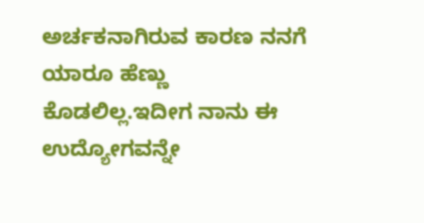ಅರ್ಚಕನಾಗಿರುವ ಕಾರಣ ನನಗೆ ಯಾರೂ ಹೆಣ್ಣು ಕೊಡಲಿಲ್ಲ.ಇದೀಗ ನಾನು ಈ ಉದ್ಯೋಗವನ್ನೇ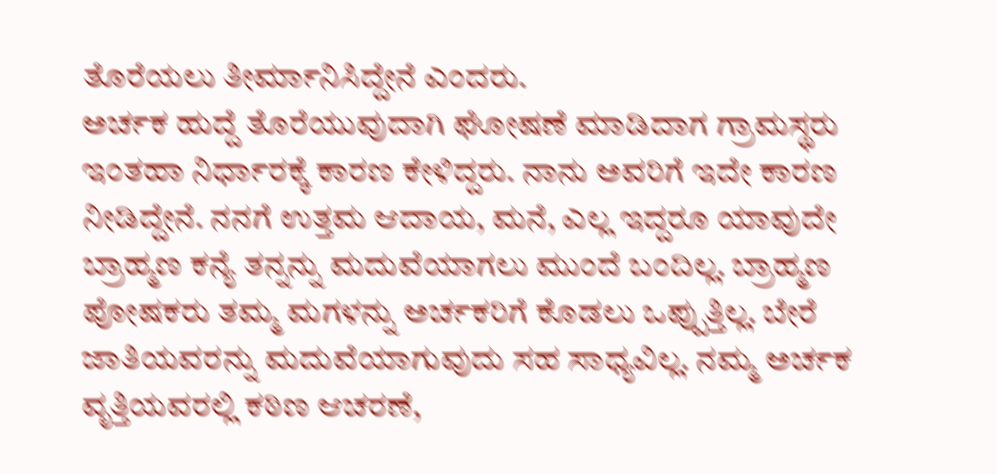ತೊರೆಯಲು ತೀರ್ಮಾನಿಸಿದ್ದೇನೆ ಎಂದರು.
ಅರ್ಚಕ ಹುದ್ದೆ ತೊರೆಯುವುದಾಗಿ ಘೋಷಣೆ ಮಾಡಿದಾಗ ಗ್ರಾಮಸ್ಥರು ಇಂತಹಾ ನಿರ್ಧಾರಕ್ಕೆ ಕಾರಣ ಕೇಳಿದ್ದರು. ನಾನು ಅವರಿಗೆ ಇದೇ ಕಾರಣ ನೀಡಿದ್ದೇನೆ. ನನಗೆ ಉತ್ತಮ ಆದಾಯ, ಮನೆ, ಎಲ್ಲ ಇದ್ದರೂ ಯಾವುದೇ ಬ್ರಾಹ್ಮಣ ಕನ್ಯೆ ತನ್ನನ್ನು ಮದುವೆಯಾಗಲು ಮುಂದೆ ಬಂದಿಲ್ಲ. ಬ್ರಾಹ್ಮಣ ಪೋಷಕರು ತಮ್ಮ ಮಗಳನ್ನು ಅರ್ಚಕರಿಗೆ ಕೊಡಲು ಒಪ್ಪುತ್ತಿಲ್ಲ. ಬೇರೆ ಜಾತಿಯವರನ್ನು ಮದುವೆಯಾಗುವುದು ಸಹ ಸಾಧ್ಯವಿಲ್ಲ. ನಮ್ಮ ಅರ್ಚಕ ವೃತ್ತಿಯವರಲ್ಲಿ ಕಠಿಣ ಆಚರಣೆ,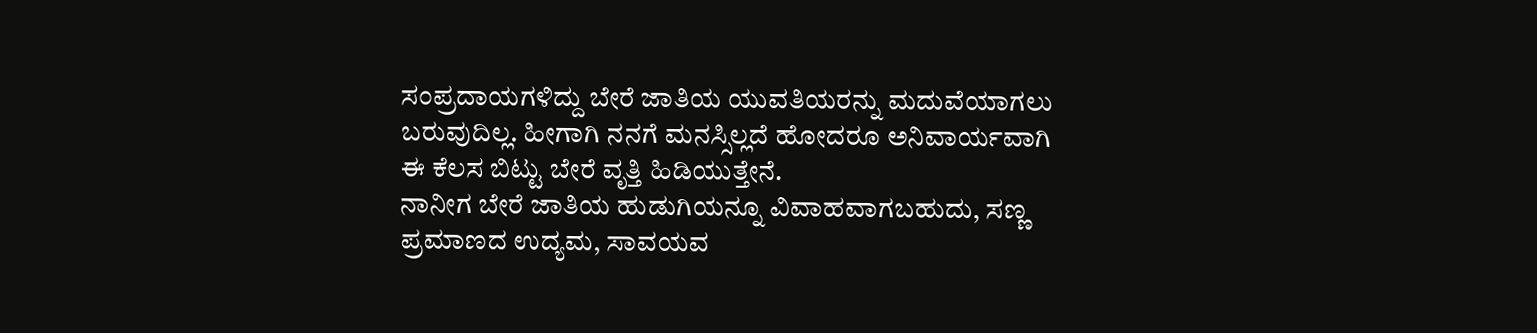ಸಂಪ್ರದಾಯಗಳಿದ್ದು ಬೇರೆ ಜಾತಿಯ ಯುವತಿಯರನ್ನು ಮದುವೆಯಾಗಲು ಬರುವುದಿಲ್ಲ. ಹೀಗಾಗಿ ನನಗೆ ಮನಸ್ಸಿಲ್ಲದೆ ಹೋದರೂ ಅನಿವಾರ್ಯವಾಗಿ ಈ ಕೆಲಸ ಬಿಟ್ಟು ಬೇರೆ ವೃತ್ತಿ ಹಿಡಿಯುತ್ತೇನೆ.
ನಾನೀಗ ಬೇರೆ ಜಾತಿಯ ಹುಡುಗಿಯನ್ನೂ ವಿವಾಹವಾಗಬಹುದು, ಸಣ್ಣ ಪ್ರಮಾಣದ ಉದ್ಯಮ, ಸಾವಯವ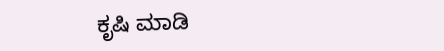ಕೃಷಿ ಮಾಡಿ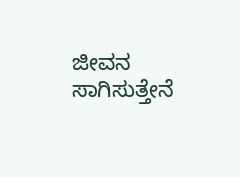ಜೀವನ ಸಾಗಿಸುತ್ತೇನೆ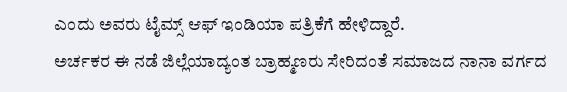ಎಂದು ಅವರು ಟೈಮ್ಸ್ ಆಫ್ ಇಂಡಿಯಾ ಪತ್ರಿಕೆಗೆ ಹೇಳಿದ್ದಾರೆ.
ಅರ್ಚಕರ ಈ ನಡೆ ಜಿಲ್ಲೆಯಾದ್ಯಂತ ಬ್ರಾಹ್ಮಣರು ಸೇರಿದಂತೆ ಸಮಾಜದ ನಾನಾ ವರ್ಗದ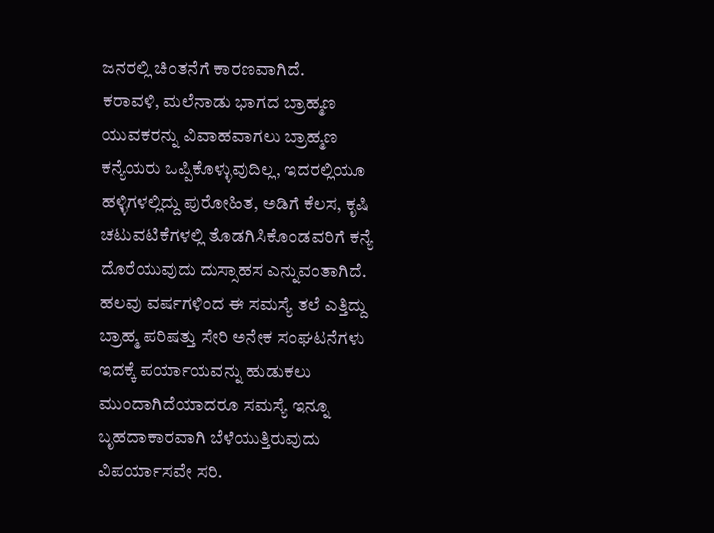ಜನರಲ್ಲಿ ಚಿಂತನೆಗೆ ಕಾರಣವಾಗಿದೆ.
ಕರಾವಳಿ, ಮಲೆನಾಡು ಭಾಗದ ಬ್ರಾಹ್ಮಣ ಯುವಕರನ್ನು ವಿವಾಹವಾಗಲು ಬ್ರಾಹ್ಮಣ ಕನ್ಯೆಯರು ಒಪ್ಪಿಕೊಳ್ಳುವುದಿಲ್ಲ, ಇದರಲ್ಲಿಯೂ ಹಳ್ಳಿಗಳಲ್ಲಿದ್ದು ಪುರೋಹಿತ, ಅಡಿಗೆ ಕೆಲಸ, ಕೃಷಿ ಚಟುವಟಿಕೆಗಳಲ್ಲಿ ತೊಡಗಿಸಿಕೊಂಡವರಿಗೆ ಕನ್ಯೆ ದೊರೆಯುವುದು ದುಸ್ಸಾಹಸ ಎನ್ನುವಂತಾಗಿದೆ. ಹಲವು ವರ್ಷಗಳಿಂದ ಈ ಸಮಸ್ಯೆ ತಲೆ ಎತ್ತಿದ್ದು ಬ್ರಾಹ್ಮ ಪರಿಷತ್ತು ಸೇರಿ ಅನೇಕ ಸಂಘಟನೆಗಳು ಇದಕ್ಕೆ ಪರ್ಯಾಯವನ್ನು ಹುಡುಕಲು ಮುಂದಾಗಿದೆಯಾದರೂ ಸಮಸ್ಯೆ ಇನ್ನೂ ಬೃಹದಾಕಾರವಾಗಿ ಬೆಳೆಯುತ್ತಿರುವುದು ವಿಪರ್ಯಾಸವೇ ಸರಿ.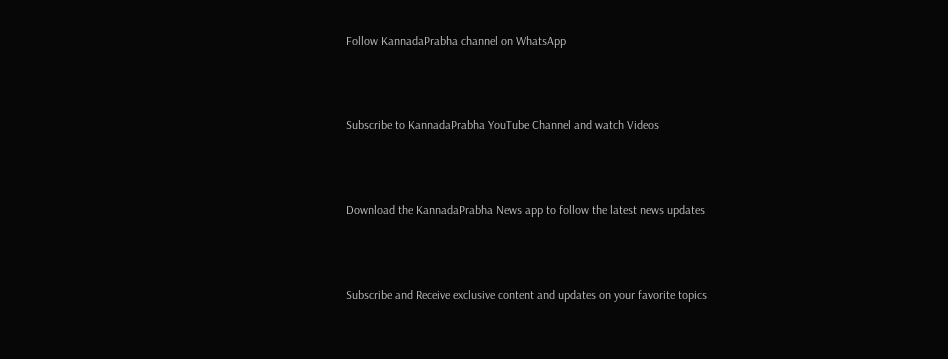Follow KannadaPrabha channel on WhatsApp



Subscribe to KannadaPrabha YouTube Channel and watch Videos



Download the KannadaPrabha News app to follow the latest news updates



Subscribe and Receive exclusive content and updates on your favorite topics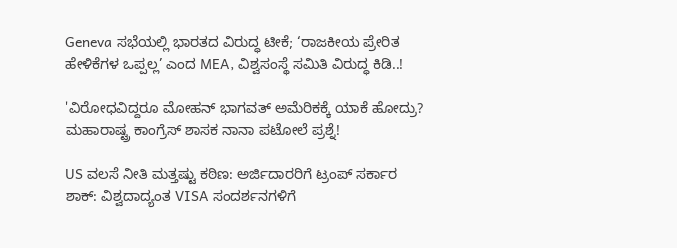Geneva ಸಭೆಯಲ್ಲಿ ಭಾರತದ ವಿರುದ್ಧ ಟೀಕೆ; ‘ರಾಜಕೀಯ ಪ್ರೇರಿತ ಹೇಳಿಕೆಗಳ ಒಪ್ಪಲ್ಲ’ ಎಂದ MEA, ವಿಶ್ವಸಂಸ್ಥೆ ಸಮಿತಿ ವಿರುದ್ಧ ಕಿಡಿ..!

'ವಿರೋಧವಿದ್ದರೂ ಮೋಹನ್ ಭಾಗವತ್ ಅಮೆರಿಕಕ್ಕೆ ಯಾಕೆ ಹೋದ್ರು? ಮಹಾರಾಷ್ಟ್ರ ಕಾಂಗ್ರೆಸ್ ಶಾಸಕ ನಾನಾ ಪಟೋಲೆ ಪ್ರಶ್ನೆ!

US ವಲಸೆ ನೀತಿ ಮತ್ತಷ್ಟು ಕಠಿಣ: ಅರ್ಜಿದಾರರಿಗೆ ಟ್ರಂಪ್‌ ಸರ್ಕಾರ ಶಾಕ್‌: ವಿಶ್ವದಾದ್ಯಂತ VISA ಸಂದರ್ಶನಗಳಿಗೆ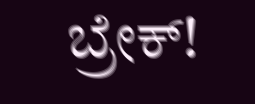ಬ್ರೇಕ್‌!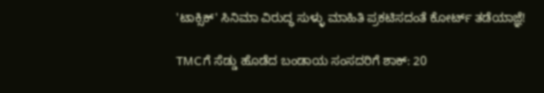'ಟಾಕ್ಸಿಕ್' ಸಿನಿಮಾ ವಿರುದ್ಧ ಸುಳ್ಳು ಮಾಹಿತಿ ಪ್ರಕಟಿಸದಂತೆ ಕೋರ್ಟ್ ತಡೆಯಾಜ್ಞೆ!

TMCಗೆ ಸೆಡ್ಡು ಹೊಡೆದ ಬಂಡಾಯ ಸಂಸದರಿಗೆ ಶಾಕ್‌: 20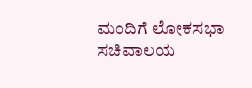ಮಂದಿಗೆ ಲೋಕಸಭಾ ಸಚಿವಾಲಯ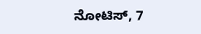ನೋಟಿಸ್‌, 7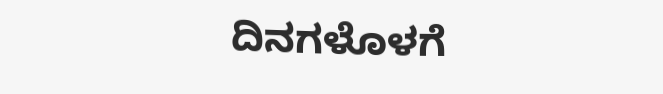ದಿನಗಳೊಳಗೆ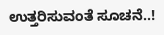ಉತ್ತರಿಸುವಂತೆ ಸೂಚನೆ..!